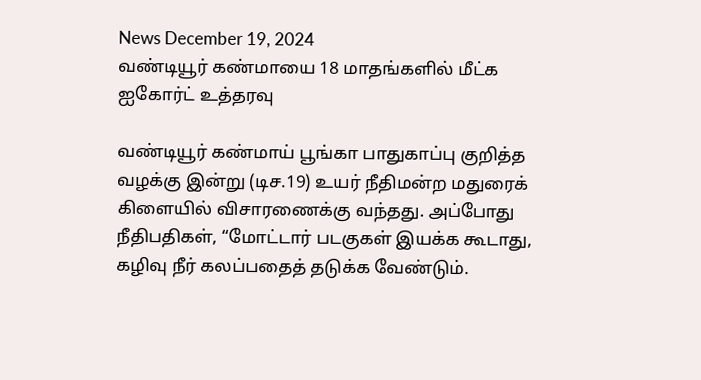News December 19, 2024
வண்டியூர் கண்மாயை 18 மாதங்களில் மீட்க ஐகோர்ட் உத்தரவு

வண்டியூர் கண்மாய் பூங்கா பாதுகாப்பு குறித்த வழக்கு இன்று (டிச.19) உயர் நீதிமன்ற மதுரைக் கிளையில் விசாரணைக்கு வந்தது. அப்போது நீதிபதிகள், “மோட்டார் படகுகள் இயக்க கூடாது, கழிவு நீர் கலப்பதைத் தடுக்க வேண்டும்.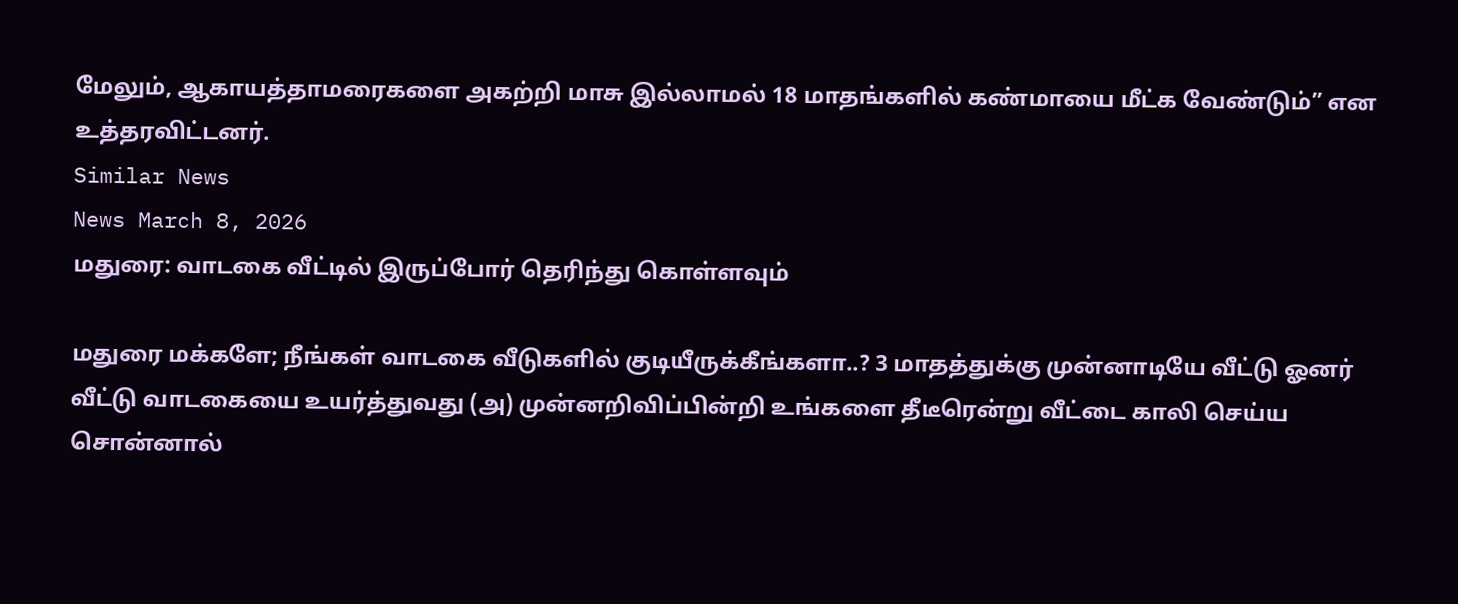மேலும், ஆகாயத்தாமரைகளை அகற்றி மாசு இல்லாமல் 18 மாதங்களில் கண்மாயை மீட்க வேண்டும்” என உத்தரவிட்டனர்.
Similar News
News March 8, 2026
மதுரை: வாடகை வீட்டில் இருப்போர் தெரிந்து கொள்ளவும்

மதுரை மக்களே; நீங்கள் வாடகை வீடுகளில் குடியீருக்கீங்களா..? 3 மாதத்துக்கு முன்னாடியே வீட்டு ஓனர் வீட்டு வாடகையை உயர்த்துவது (அ) முன்னறிவிப்பின்றி உங்களை தீடீரென்று வீட்டை காலி செய்ய சொன்னால்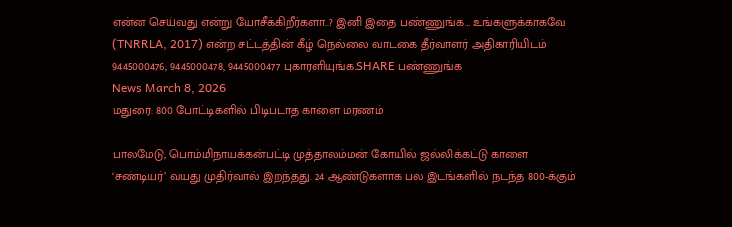என்ன செய்வது என்று யோசீக்கிறீர்களா..? இனி இதை பண்ணுங்க… உங்களுக்காகவே (TNRRLA, 2017) என்ற சட்டத்தின் கீழ் நெல்லை வாடகை தீர்வாளர் அதிகாரியிடம் 9445000476, 9445000478, 9445000477 புகாரளியுங்க.SHARE பண்ணுங்க
News March 8, 2026
மதுரை: 800 போட்டிகளில் பிடிபடாத காளை மரணம்

பாலமேடு, பொம்மிநாயக்கன்பட்டி முத்தாலம்மன் கோயில் ஜல்லிக்கட்டு காளை ‘சண்டியர்’ வயது முதிர்வால் இறந்தது. 24 ஆண்டுகளாக பல இடங்களில் நடந்த 800-க்கும்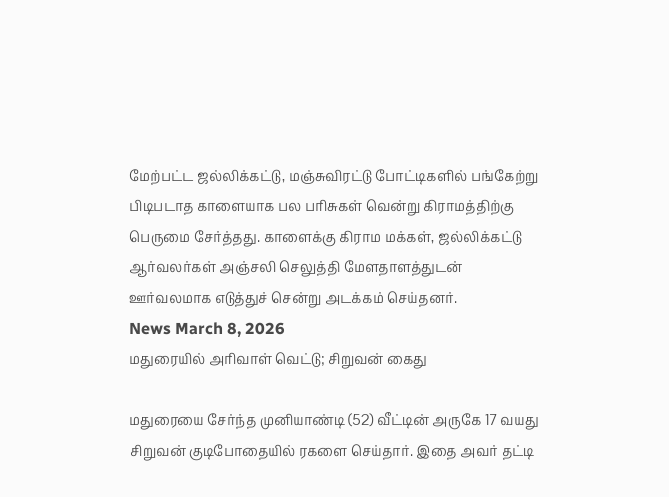மேற்பட்ட ஜல்லிக்கட்டு, மஞ்சுவிரட்டு போட்டிகளில் பங்கேற்று பிடிபடாத காளையாக பல பரிசுகள் வென்று கிராமத்திற்கு பெருமை சேர்த்தது. காளைக்கு கிராம மக்கள், ஜல்லிக்கட்டு ஆர்வலர்கள் அஞ்சலி செலுத்தி மேளதாளத்துடன் ஊர்வலமாக எடுத்துச் சென்று அடக்கம் செய்தனர்.
News March 8, 2026
மதுரையில் அரிவாள் வெட்டு; சிறுவன் கைது

மதுரையை சேர்ந்த முனியாண்டி (52) வீட்டின் அருகே 17 வயது சிறுவன் குடிபோதையில் ரகளை செய்தார். இதை அவர் தட்டி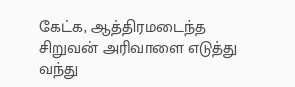கேட்க, ஆத்திரமடைந்த சிறுவன் அரிவாளை எடுத்து வந்து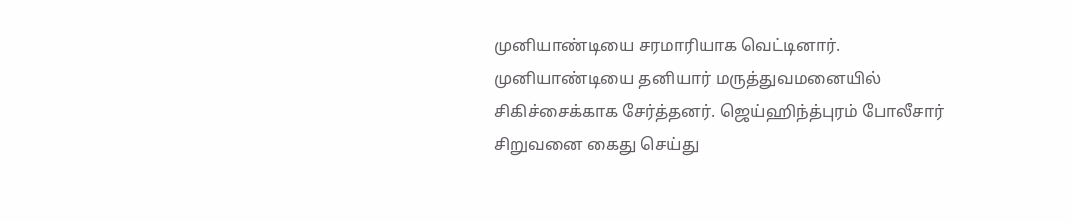முனியாண்டியை சரமாரியாக வெட்டினார். முனியாண்டியை தனியார் மருத்துவமனையில் சிகிச்சைக்காக சேர்த்தனர். ஜெய்ஹிந்த்புரம் போலீசார் சிறுவனை கைது செய்து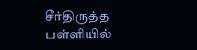சீர்திருத்த பள்ளியில்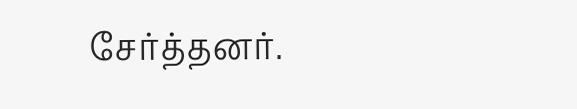சேர்த்தனர்.